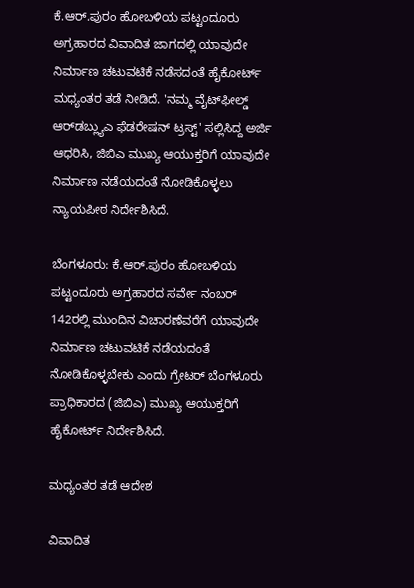ಕೆ.ಆರ್.ಪುರಂ ಹೋಬಳಿಯ ಪಟ್ಟಂದೂರು ಅಗ್ರಹಾರದ ವಿವಾದಿತ ಜಾಗದಲ್ಲಿ ಯಾವುದೇ ನಿರ್ಮಾಣ ಚಟುವಟಿಕೆ ನಡೆಸದಂತೆ ಹೈಕೋರ್ಟ್‌ ಮಧ್ಯಂತರ ತಡೆ ನೀಡಿದೆ. 'ನಮ್ಮ ವೈಟ್‌ಫೀಲ್ಡ್‌ ಆರ್‌ಡಬ್ಲ್ಯುಎ ಫೆಡರೇಷನ್‌ ಟ್ರಸ್ಟ್‌' ಸಲ್ಲಿಸಿದ್ದ ಅರ್ಜಿ ಆಧರಿಸಿ, ಜಿಬಿಎ ಮುಖ್ಯ ಆಯುಕ್ತರಿಗೆ ಯಾವುದೇ ನಿರ್ಮಾಣ ನಡೆಯದಂತೆ ನೋಡಿಕೊಳ್ಳಲು ನ್ಯಾಯಪೀಠ ನಿರ್ದೇಶಿಸಿದೆ.

ಬೆಂಗಳೂರು: ಕೆ.ಆರ್.ಪುರಂ ಹೋಬಳಿಯ ಪಟ್ಟಂದೂರು ಅಗ್ರಹಾರದ ಸರ್ವೇ ನಂಬರ್ 142ರಲ್ಲಿ ಮುಂದಿನ ವಿಚಾರಣೆವರೆಗೆ ಯಾವುದೇ ನಿರ್ಮಾಣ ಚಟುವಟಿಕೆ ನಡೆಯದಂತೆ ನೋಡಿಕೊಳ್ಳಬೇಕು ಎಂದು ಗ್ರೇಟರ್‌ ಬೆಂಗಳೂರು ಪ್ರಾಧಿಕಾರದ (ಜಿಬಿಎ) ಮುಖ್ಯ ಆಯುಕ್ತರಿಗೆ ಹೈಕೋರ್ಟ್‌ ನಿರ್ದೇಶಿಸಿದೆ.

ಮಧ್ಯಂತರ ತಡೆ ಆದೇಶ

ವಿವಾದಿತ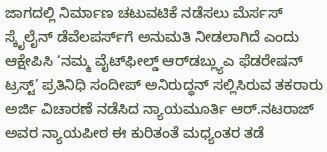ಜಾಗದಲ್ಲಿ ನಿರ್ಮಾಣ ಚಟುವಟಿಕೆ ನಡೆಸಲು ಮೆರ್ಸಸ್ ಸ್ಕೈಲೈನ್‌ ಡೆವೆಲಪರ್ಸ್‌ಗೆ ಅನುಮತಿ ನೀಡಲಾಗಿದೆ ಎಂದು ಆಕ್ಷೇಪಿಸಿ ‘ನಮ್ಮ ವೈಟ್‌ಫೀಲ್ಡ್‌ ಆರ್‌ಡಬ್ಲ್ಯುಎ ಫೆಡರೇಷನ್‌ ಟ್ರಸ್ಟ್‌’ ಪ್ರತಿನಿಧಿ ಸಂದೀಪ್‌ ಅನಿರುದ್ಧನ್‌ ಸಲ್ಲಿಸಿರುವ ತಕರಾರು ಅರ್ಜಿ ವಿಚಾರಣೆ ನಡೆಸಿದ ನ್ಯಾಯಮೂರ್ತಿ ಆರ್.ನಟರಾಜ್‌ ಅವರ ನ್ಯಾಯಪೀಠ ಈ ಕುರಿತಂತೆ ಮಧ್ಯಂತರ ತಡೆ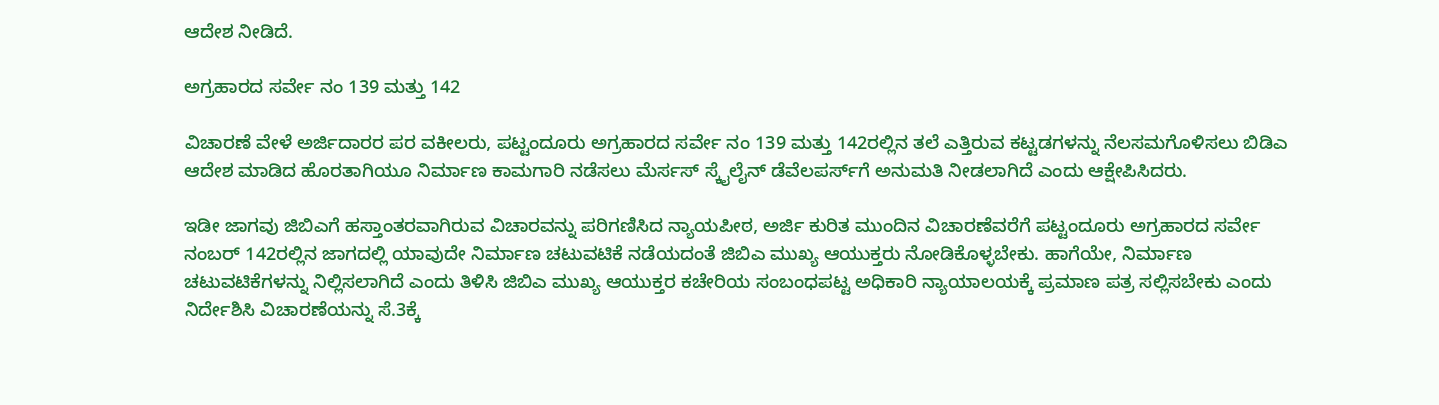ಆದೇಶ ನೀಡಿದೆ.

ಅಗ್ರಹಾರದ ಸರ್ವೇ ನಂ 139 ಮತ್ತು 142

ವಿಚಾರಣೆ ವೇಳೆ ಅರ್ಜಿದಾರರ ಪರ ವಕೀಲರು, ಪಟ್ಟಂದೂರು ಅಗ್ರಹಾರದ ಸರ್ವೇ ನಂ 139 ಮತ್ತು 142ರಲ್ಲಿನ ತಲೆ ಎತ್ತಿರುವ ಕಟ್ಟಡಗಳನ್ನು ನೆಲಸಮಗೊಳಿಸಲು ಬಿಡಿಎ ಆದೇಶ ಮಾಡಿದ ಹೊರತಾಗಿಯೂ ನಿರ್ಮಾಣ ಕಾಮಗಾರಿ ನಡೆಸಲು ಮೆರ್ಸಸ್ ಸ್ಕೈಲೈನ್‌ ಡೆವೆಲಪರ್ಸ್‌ಗೆ ಅನುಮತಿ ನೀಡಲಾಗಿದೆ ಎಂದು ಆಕ್ಷೇಪಿಸಿದರು.

ಇಡೀ ಜಾಗವು ಜಿಬಿಎಗೆ ಹಸ್ತಾಂತರವಾಗಿರುವ ವಿಚಾರವನ್ನು ಪರಿಗಣಿಸಿದ ನ್ಯಾಯಪೀಠ, ಅರ್ಜಿ ಕುರಿತ ಮುಂದಿನ ವಿಚಾರಣೆವರೆಗೆ ಪಟ್ಟಂದೂರು ಅಗ್ರಹಾರದ ಸರ್ವೇ ನಂಬರ್ 142ರಲ್ಲಿನ ಜಾಗದಲ್ಲಿ ಯಾವುದೇ ನಿರ್ಮಾಣ ಚಟುವಟಿಕೆ ನಡೆಯದಂತೆ ಜಿಬಿಎ ಮುಖ್ಯ ಆಯುಕ್ತರು ನೋಡಿಕೊಳ್ಳಬೇಕು. ಹಾಗೆಯೇ, ನಿರ್ಮಾಣ ಚಟುವಟಿಕೆಗಳನ್ನು ನಿಲ್ಲಿಸಲಾಗಿದೆ ಎಂದು ತಿಳಿಸಿ ಜಿಬಿಎ ಮುಖ್ಯ ಆಯುಕ್ತರ ಕಚೇರಿಯ ಸಂಬಂಧಪಟ್ಟ ಅಧಿಕಾರಿ ನ್ಯಾಯಾಲಯಕ್ಕೆ ಪ್ರಮಾಣ ಪತ್ರ ಸಲ್ಲಿಸಬೇಕು ಎಂದು ನಿರ್ದೇಶಿಸಿ ವಿಚಾರಣೆಯನ್ನು ಸೆ.3ಕ್ಕೆ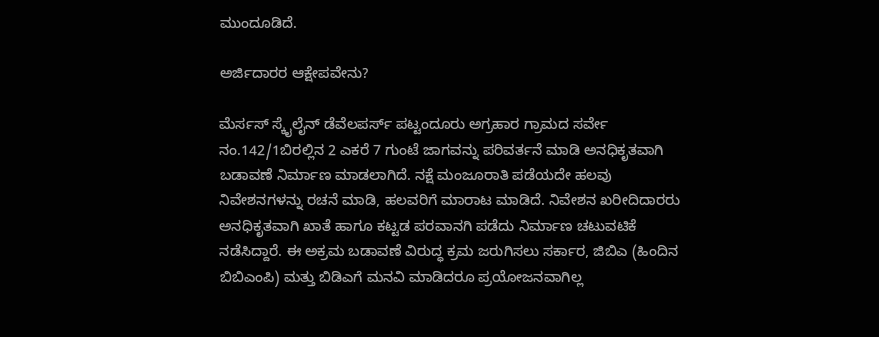ಮುಂದೂಡಿದೆ.

ಅರ್ಜಿದಾರರ ಆಕ್ಷೇಪವೇನು?

ಮೆರ್ಸಸ್ ಸ್ಕೈಲೈನ್‌ ಡೆವೆಲಪರ್ಸ್‌ ಪಟ್ಟಂದೂರು ಅಗ್ರಹಾರ ಗ್ರಾಮದ ಸರ್ವೇ ನಂ.142/1ಬಿರಲ್ಲಿನ 2 ಎಕರೆ 7 ಗುಂಟೆ ಜಾಗವನ್ನು ಪರಿವರ್ತನೆ ಮಾಡಿ ಅನಧಿಕೃತವಾಗಿ ಬಡಾವಣೆ ನಿರ್ಮಾಣ ಮಾಡಲಾಗಿದೆ. ನಕ್ಷೆ ಮಂಜೂರಾತಿ ಪಡೆಯದೇ ಹಲವು ನಿವೇಶನಗಳನ್ನು ರಚನೆ ಮಾಡಿ, ಹಲವರಿಗೆ ಮಾರಾಟ ಮಾಡಿದೆ. ನಿವೇಶನ ಖರೀದಿದಾರರು ಅನಧಿಕೃತವಾಗಿ ಖಾತೆ ಹಾಗೂ ಕಟ್ಟಡ ಪರವಾನಗಿ ಪಡೆದು ನಿರ್ಮಾಣ ಚಟುವಟಿಕೆ ನಡೆಸಿದ್ದಾರೆ. ಈ ಅಕ್ರಮ ಬಡಾವಣೆ ವಿರುದ್ಧ ಕ್ರಮ ಜರುಗಿಸಲು ಸರ್ಕಾರ, ಜಿಬಿಎ (ಹಿಂದಿನ ಬಿಬಿಎಂಪಿ) ಮತ್ತು ಬಿಡಿಎಗೆ ಮನವಿ ಮಾಡಿದರೂ ಪ್ರಯೋಜನವಾಗಿಲ್ಲ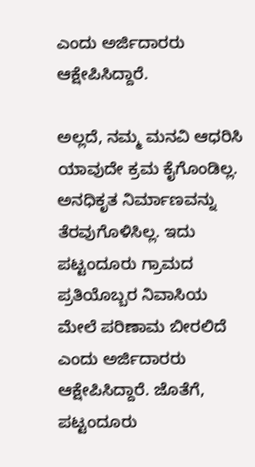ಎಂದು ಅರ್ಜಿದಾರರು ಆಕ್ಷೇಪಿಸಿದ್ದಾರೆ.

ಅಲ್ಲದೆ, ನಮ್ಮ ಮನವಿ ಆಧರಿಸಿ ಯಾವುದೇ ಕ್ರಮ ಕೈಗೊಂಡಿಲ್ಲ. ಅನಧಿಕೃತ ನಿರ್ಮಾಣವನ್ನು ತೆರವುಗೊಳಿಸಿಲ್ಲ. ಇದು ಪಟ್ಟಂದೂರು ಗ್ರಾಮದ ಪ್ರತಿಯೊಬ್ಬರ ನಿವಾಸಿಯ ಮೇಲೆ ಪರಿಣಾಮ ಬೀರಲಿದೆ ಎಂದು ಅರ್ಜಿದಾರರು ಆಕ್ಷೇಪಿಸಿದ್ದಾರೆ. ಜೊತೆಗೆ, ಪಟ್ಟಂದೂರು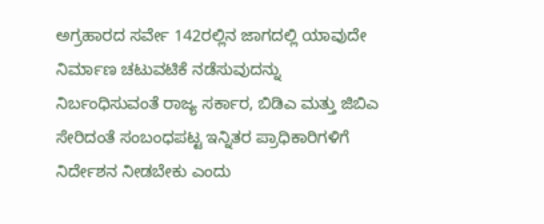ಅಗ್ರಹಾರದ ಸರ್ವೇ 142ರಲ್ಲಿನ ಜಾಗದಲ್ಲಿ ಯಾವುದೇ ನಿರ್ಮಾಣ ಚಟುವಟಿಕೆ ನಡೆಸುವುದನ್ನು ನಿರ್ಬಂಧಿಸುವಂತೆ ರಾಜ್ಯ ಸರ್ಕಾರ, ಬಿಡಿಎ ಮತ್ತು ಜಿಬಿಎ ಸೇರಿದಂತೆ ಸಂಬಂಧಪಟ್ಟ ಇನ್ನಿತರ ಪ್ರಾಧಿಕಾರಿಗಳಿಗೆ ನಿರ್ದೇಶನ ನೀಡಬೇಕು ಎಂದು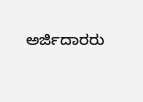ಅರ್ಜಿದಾರರು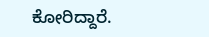ಕೋರಿದ್ದಾರೆ.